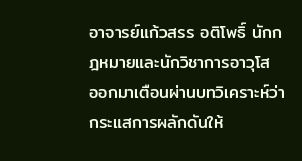อาจารย์แก้วสรร อติโพธิ์ นักกฎหมายและนักวิชาการอาวุโส ออกมาเตือนผ่านบทวิเคราะห์ว่า กระแสการผลักดันให้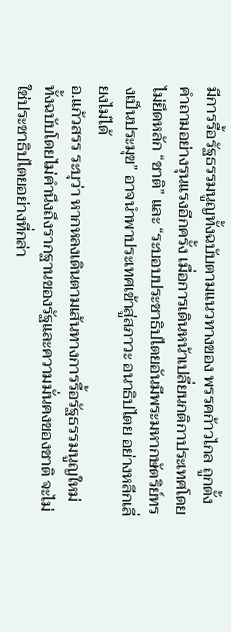มีการรื้อรัฐธรรมนูญทั้งฉบับตามแนวทางของ พรรคก้าวไกล ถูกตั้งคำถามอย่างรุนแรงอีกครั้ง เมื่อการเดินหน้าเปลี่ยนกติกาประเทศโดยไม่ยึดหลัก “ชาติ” และ “ระบอบประชาธิปไตยอันมีพระมหากษัตริย์ทรงเป็นประมุข” อาจนำพาประเทศเข้าสู่สภาวะ อนาธิปไตย อย่างหลีกเลี่ยงไม่ได้
อ.แก้วสรร ระบุว่า หากหลงเดินตามเส้นทางการรื้อรัฐธรรมนูญใหม่ทั้งฉบับโดยไม่คำนึงถึงรากฐานของรัฐและความมั่นคงของชาติ จะไม่ใช่ประชาธิปไตยอย่างที่กล่า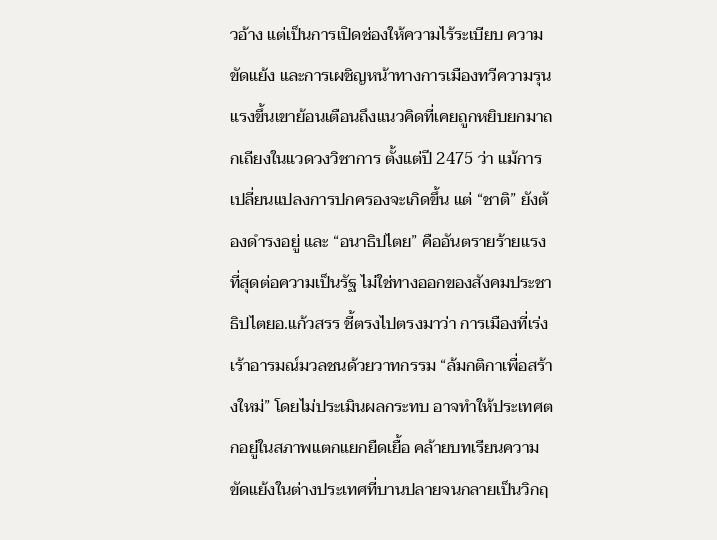วอ้าง แต่เป็นการเปิดช่องให้ความไร้ระเบียบ ความขัดแย้ง และการเผชิญหน้าทางการเมืองทวีความรุนแรงขึ้นเขาย้อนเตือนถึงแนวคิดที่เคยถูกหยิบยกมาถกเถียงในแวดวงวิชาการ ตั้งแต่ปี 2475 ว่า แม้การเปลี่ยนแปลงการปกครองจะเกิดขึ้น แต่ “ชาติ” ยังต้องดำรงอยู่ และ “อนาธิปไตย” คืออันตรายร้ายแรงที่สุดต่อความเป็นรัฐ ไม่ใช่ทางออกของสังคมประชาธิปไตยอ.แก้วสรร ชี้ตรงไปตรงมาว่า การเมืองที่เร่งเร้าอารมณ์มวลชนด้วยวาทกรรม “ล้มกติกาเพื่อสร้างใหม่” โดยไม่ประเมินผลกระทบ อาจทำให้ประเทศตกอยู่ในสภาพแตกแยกยืดเยื้อ คล้ายบทเรียนความขัดแย้งในต่างประเทศที่บานปลายจนกลายเป็นวิกฤ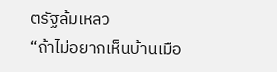ตรัฐล้มเหลว
“ถ้าไม่อยากเห็นบ้านเมือ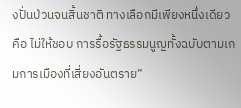งปั่นป่วนจนสิ้นชาติ ทางเลือกมีเพียงหนึ่งเดียว คือ ไม่ให้ชอบ การรื้อรัฐธรรมนูญทั้งฉบับตามเกมการเมืองที่เสี่ยงอันตราย”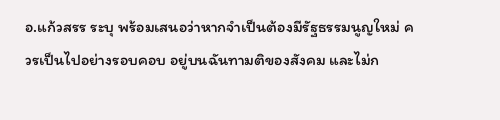อ.แก้วสรร ระบุ พร้อมเสนอว่าหากจำเป็นต้องมีรัฐธรรมนูญใหม่ ควรเป็นไปอย่างรอบคอบ อยู่บนฉันทามติของสังคม และไม่ก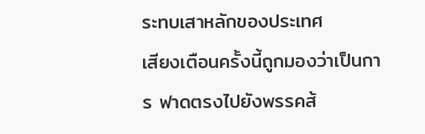ระทบเสาหลักของประเทศ
เสียงเตือนครั้งนี้ถูกมองว่าเป็นการ ฟาดตรงไปยังพรรคส้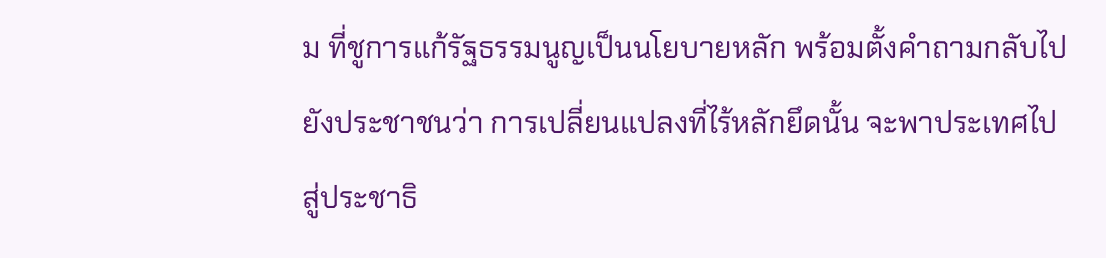ม ที่ชูการแก้รัฐธรรมนูญเป็นนโยบายหลัก พร้อมตั้งคำถามกลับไปยังประชาชนว่า การเปลี่ยนแปลงที่ไร้หลักยึดนั้น จะพาประเทศไปสู่ประชาธิ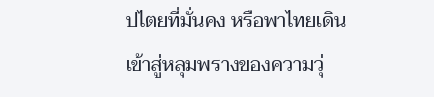ปไตยที่มั่นคง หรือพาไทยเดินเข้าสู่หลุมพรางของความวุ่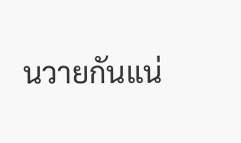นวายกันแน่